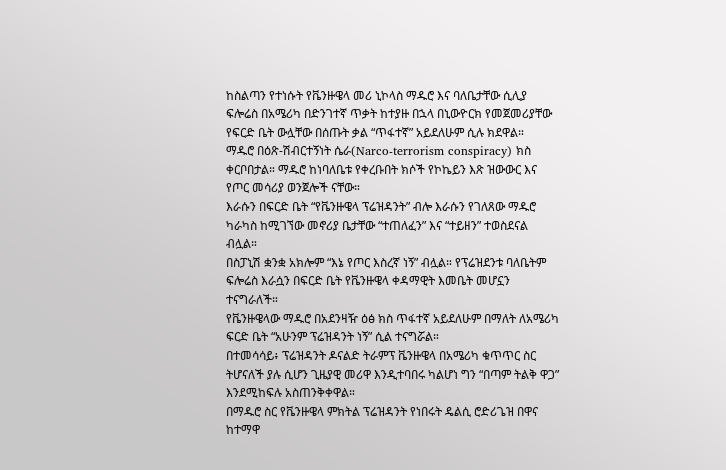ከስልጣን የተነሱት የቬንዙዌላ መሪ ኒኮላስ ማዱሮ እና ባለቤታቸው ሲሊያ ፍሎሬስ በአሜሪካ በድንገተኛ ጥቃት ከተያዙ በኋላ በኒውዮርክ የመጀመሪያቸው የፍርድ ቤት ውሏቸው በሰጡት ቃል “ጥፋተኛ” አይደለሁም ሲሉ ክደዋል።
ማዱሮ በዕጽ-ሽብርተኝነት ሴራ(Narco-terrorism conspiracy) ክስ ቀርቦበታል። ማዱሮ ከነባለቤቱ የቀረቡበት ክሶች የኮኬይን እጽ ዝውውር እና የጦር መሳሪያ ወንጀሎች ናቸው።
እራሱን በፍርድ ቤት “የቬንዙዌላ ፕሬዝዳንት” ብሎ እራሱን የገለጸው ማዱሮ ካራካስ ከሚገኘው መኖሪያ ቤታቸው “ተጠለፈን” እና “ተይዘን” ተወስደናል ብሏል።
በስፓኒሽ ቋንቋ አክሎም “እኔ የጦር እስረኛ ነኝ” ብሏል። የፕሬዝደንቱ ባለቤትም ፍሎሬስ እራሷን በፍርድ ቤት የቬንዙዌላ ቀዳማዊት እመቤት መሆኗን ተናግራለች።
የቬንዙዌላው ማዱሮ በአደንዛዥ ዕፅ ክስ ጥፋተኛ አይደለሁም በማለት ለአሜሪካ ፍርድ ቤት “አሁንም ፕሬዝዳንት ነኝ” ሲል ተናግሯል።
በተመሳሳይ፥ ፕሬዝዳንት ዶናልድ ትራምፕ ቬንዙዌላ በአሜሪካ ቁጥጥር ስር ትሆናለች ያሉ ሲሆን ጊዜያዊ መሪዋ እንዲተባበሩ ካልሆነ ግን “በጣም ትልቅ ዋጋ” እንደሚከፍሉ አስጠንቅቀዋል።
በማዱሮ ስር የቬንዙዌላ ምክትል ፕሬዝዳንት የነበሩት ዴልሲ ሮድሪጌዝ በዋና ከተማዋ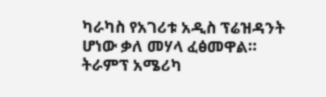ካራካስ የአገሪቱ አዲስ ፕሬዝዳንት ሆነው ቃለ መሃላ ፈፅመዋል።
ትራምፕ አሜሪካ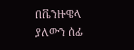በቬንዙዌላ ያለውን ሰፊ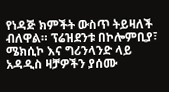የነዳጅ ክምችት ውስጥ ትይዛለች ብለዋል። ፕሬዝደንቱ በኮሎምቢያ፣ ሜክሲኮ እና ግሪንላንድ ላይ አዳዲስ ዛቻዎችን ያሰሙ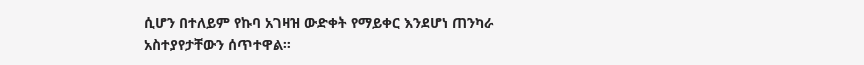ሲሆን በተለይም የኩባ አገዛዝ ውድቀት የማይቀር እንደሆነ ጠንካራ አስተያየታቸውን ሰጥተዋል።